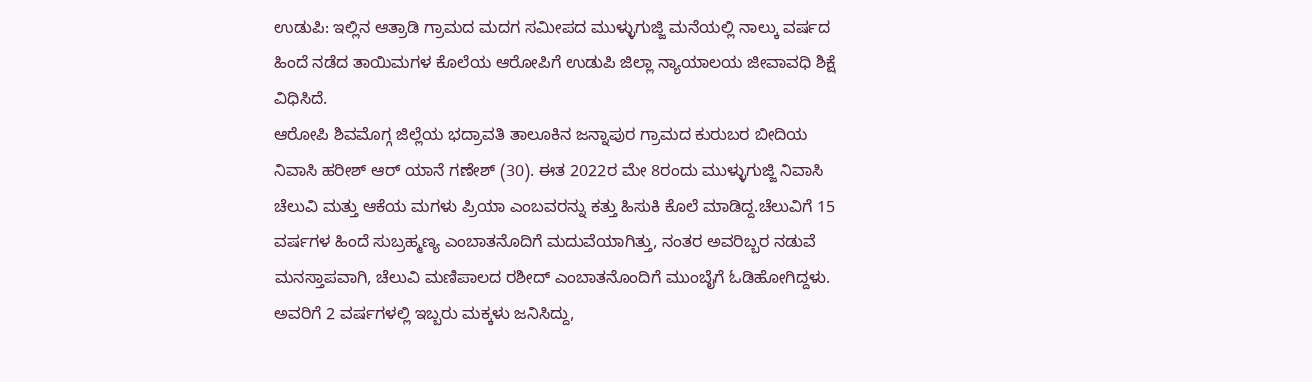ಉಡುಪಿ: ಇಲ್ಲಿನ ಆತ್ರಾಡಿ ಗ್ರಾಮದ ಮದಗ ಸಮೀಪದ ಮುಳ್ಳುಗುಜ್ಜಿ ಮನೆಯಲ್ಲಿ ನಾಲ್ಕು ವರ್ಷದ ಹಿಂದೆ ನಡೆದ ತಾಯಿಮಗಳ ಕೊಲೆಯ ಆರೋಪಿಗೆ ಉಡುಪಿ ಜಿಲ್ಲಾ ನ್ಯಾಯಾಲಯ ಜೀವಾವಧಿ ಶಿಕ್ಷೆ ವಿಧಿಸಿದೆ.
ಆರೋಪಿ ಶಿವಮೊಗ್ಗ ಜಿಲ್ಲೆಯ ಭದ್ರಾವತಿ ತಾಲೂಕಿನ ಜನ್ನಾಪುರ ಗ್ರಾಮದ ಕುರುಬರ ಬೀದಿಯ ನಿವಾಸಿ ಹರೀಶ್ ಆರ್ ಯಾನೆ ಗಣೇಶ್ (30). ಈತ 2022ರ ಮೇ 8ರಂದು ಮುಳ್ಳುಗುಜ್ಜಿ ನಿವಾಸಿ ಚೆಲುವಿ ಮತ್ತು ಆಕೆಯ ಮಗಳು ಪ್ರಿಯಾ ಎಂಬವರನ್ನು ಕತ್ತು ಹಿಸುಕಿ ಕೊಲೆ ಮಾಡಿದ್ದ.ಚೆಲುವಿಗೆ 15 ವರ್ಷಗಳ ಹಿಂದೆ ಸುಬ್ರಹ್ಮಣ್ಯ ಎಂಬಾತನೊದಿಗೆ ಮದುವೆಯಾಗಿತ್ತು, ನಂತರ ಅವರಿಬ್ಬರ ನಡುವೆ ಮನಸ್ತಾಪವಾಗಿ, ಚೆಲುವಿ ಮಣಿಪಾಲದ ರಶೀದ್ ಎಂಬಾತನೊಂದಿಗೆ ಮುಂಬೈಗೆ ಓಡಿಹೋಗಿದ್ದಳು. ಅವರಿಗೆ 2 ವರ್ಷಗಳಲ್ಲಿ ಇಬ್ಬರು ಮಕ್ಕಳು ಜನಿಸಿದ್ದು,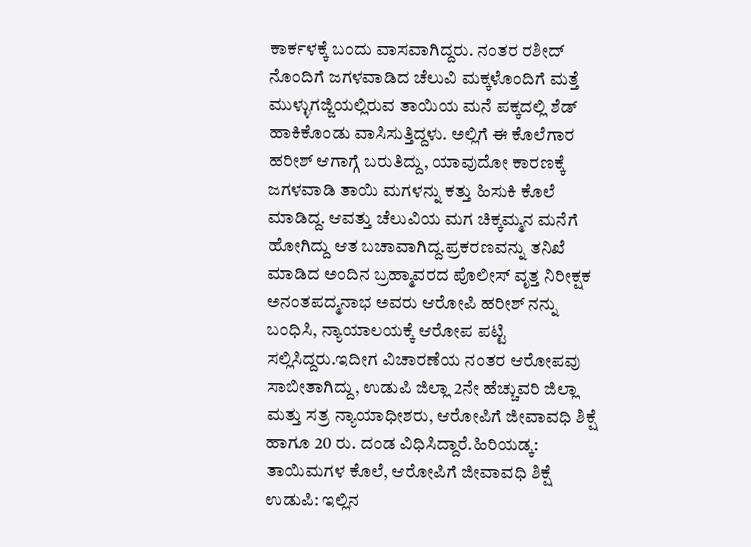ಕಾರ್ಕಳಕ್ಕೆ ಬಂದು ವಾಸವಾಗಿದ್ದರು. ನಂತರ ರಶೀದ್ ನೊಂದಿಗೆ ಜಗಳವಾಡಿದ ಚೆಲುವಿ ಮಕ್ಕಳೊಂದಿಗೆ ಮತ್ತೆ ಮುಳ್ಳುಗಜ್ಜಿಯಲ್ಲಿರುವ ತಾಯಿಯ ಮನೆ ಪಕ್ಕದಲ್ಲಿ ಶೆಡ್ ಹಾಕಿಕೊಂಡು ವಾಸಿಸುತ್ತಿದ್ದಳು. ಅಲ್ಲಿಗೆ ಈ ಕೊಲೆಗಾರ ಹರೀಶ್ ಆಗಾಗ್ಗೆ ಬರುತಿದ್ದು, ಯಾವುದೋ ಕಾರಣಕ್ಕೆ ಜಗಳವಾಡಿ ತಾಯಿ ಮಗಳನ್ನು ಕತ್ತು ಹಿಸುಕಿ ಕೊಲೆ ಮಾಡಿದ್ದ. ಆವತ್ತು ಚೆಲುವಿಯ ಮಗ ಚಿಕ್ಕಮ್ಮನ ಮನೆಗೆ ಹೋಗಿದ್ದು ಆತ ಬಚಾವಾಗಿದ್ದ.ಪ್ರಕರಣವನ್ನು ತನಿಖೆ ಮಾಡಿದ ಅಂದಿನ ಬ್ರಹ್ಮಾವರದ ಪೊಲೀಸ್ ವೃತ್ತ ನಿರೀಕ್ಷಕ ಅನಂತಪದ್ಮನಾಭ ಅವರು ಆರೋಪಿ ಹರೀಶ್ ನನ್ನು ಬಂಧಿಸಿ, ನ್ಯಾಯಾಲಯಕ್ಕೆ ಆರೋಪ ಪಟ್ಟಿ ಸಲ್ಲಿಸಿದ್ದರು.ಇದೀಗ ವಿಚಾರಣೆಯ ನಂತರ ಆರೋಪವು ಸಾಬೀತಾಗಿದ್ದು, ಉಡುಪಿ ಜಿಲ್ಲಾ 2ನೇ ಹೆಚ್ಚುವರಿ ಜಿಲ್ಲಾ ಮತ್ತು ಸತ್ರ ನ್ಯಾಯಾಧೀಶರು, ಆರೋಪಿಗೆ ಜೀವಾವಧಿ ಶಿಕ್ಷೆ ಹಾಗೂ 20 ರು. ದಂಡ ವಿಧಿಸಿದ್ದಾರೆ.ಹಿರಿಯಡ್ಕ: ತಾಯಿಮಗಳ ಕೊಲೆ, ಆರೋಪಿಗೆ ಜೀವಾವಧಿ ಶಿಕ್ಷೆ
ಉಡುಪಿ: ಇಲ್ಲಿನ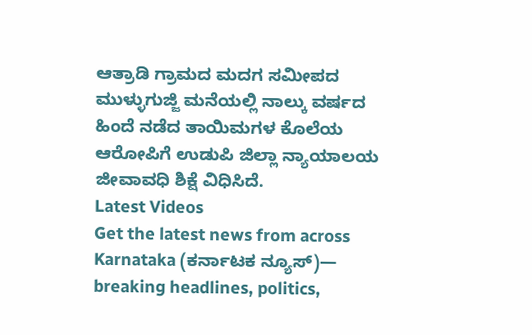ಆತ್ರಾಡಿ ಗ್ರಾಮದ ಮದಗ ಸಮೀಪದ ಮುಳ್ಳುಗುಜ್ಜಿ ಮನೆಯಲ್ಲಿ ನಾಲ್ಕು ವರ್ಷದ ಹಿಂದೆ ನಡೆದ ತಾಯಿಮಗಳ ಕೊಲೆಯ ಆರೋಪಿಗೆ ಉಡುಪಿ ಜಿಲ್ಲಾ ನ್ಯಾಯಾಲಯ ಜೀವಾವಧಿ ಶಿಕ್ಷೆ ವಿಧಿಸಿದೆ.
Latest Videos
Get the latest news from across Karnataka (ಕರ್ನಾಟಕ ನ್ಯೂಸ್)— breaking headlines, politics,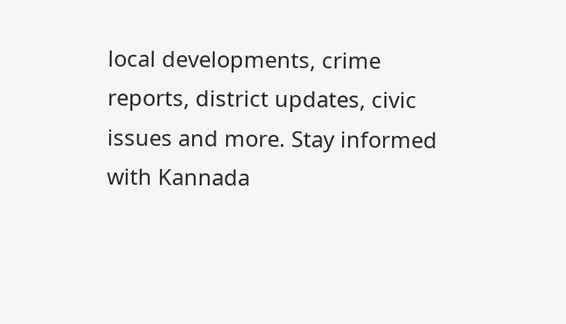local developments, crime reports, district updates, civic issues and more. Stay informed with Kannada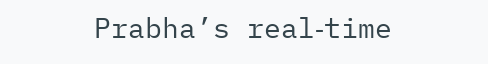Prabha’s real‑time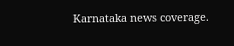Karnataka news coverage.